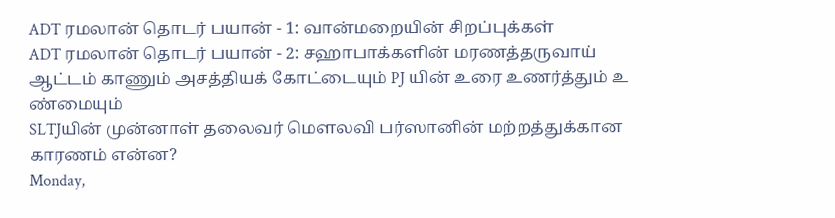ADT ரமலான் தொடர் பயான் - 1: வான்மறையின் சிறப்புக்கள்
ADT ரமலான் தொடர் பயான் - 2: சஹாபாக்களின் மரணத்தருவாய்
ஆட்டம் காணும் அசத்தியக் கோட்டையும் PJ யின் உரை உணர்த்தும் உ ண்மையும்
SLTJயின் முன்னாள் தலைவர் மௌலவி பர்ஸானின் மற்றத்துக்கான காரணம் என்ன?
Monday,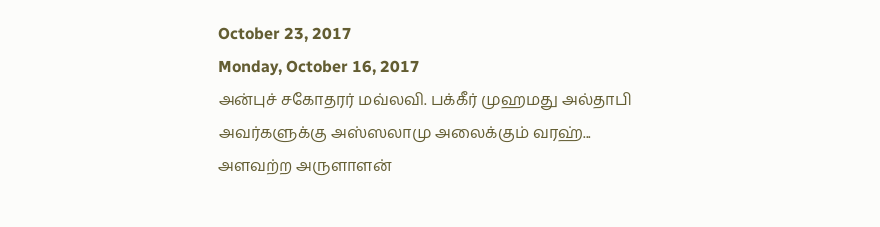October 23, 2017
Monday, October 16, 2017
அன்புச் சகோதரர் மவ்லவி. பக்கீர் முஹமது அல்தாபி அவர்களுக்கு அஸ்ஸலாமு அலைக்கும் வரஹ்...
அளவற்ற அருளாளன்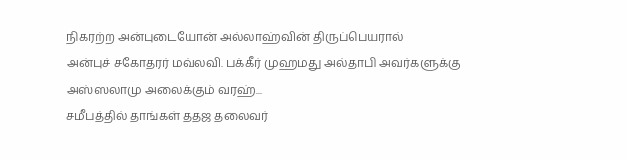நிகரற்ற அன்புடையோன் அல்லாஹ்வின் திருப்பெயரால்
அன்புச் சகோதரர் மவ்லவி. பக்கீர் முஹமது அல்தாபி அவர்களுக்கு அஸ்ஸலாமு அலைக்கும் வரஹ்...
சமீபத்தில் தாங்கள் ததஜ தலைவர்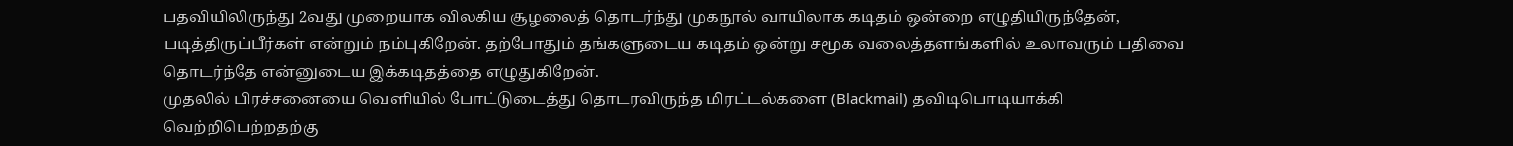பதவியிலிருந்து 2வது முறையாக விலகிய சூழலைத் தொடர்ந்து முகநூல் வாயிலாக கடிதம் ஒன்றை எழுதியிருந்தேன், படித்திருப்பீர்கள் என்றும் நம்புகிறேன். தற்போதும் தங்களுடைய கடிதம் ஒன்று சமூக வலைத்தளங்களில் உலாவரும் பதிவை தொடர்ந்தே என்னுடைய இக்கடிதத்தை எழுதுகிறேன்.
முதலில் பிரச்சனையை வெளியில் போட்டுடைத்து தொடரவிருந்த மிரட்டல்களை (Blackmail) தவிடிபொடியாக்கி வெற்றிபெற்றதற்கு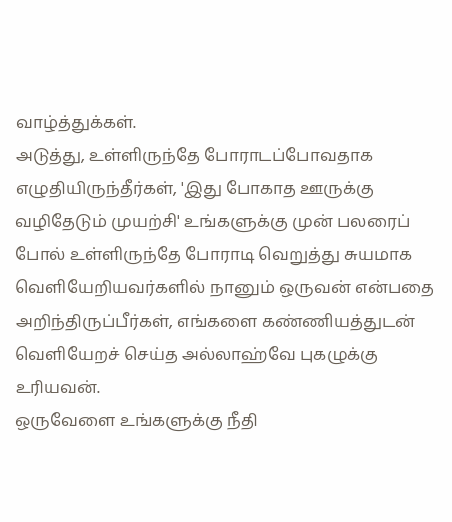வாழ்த்துக்கள்.
அடுத்து, உள்ளிருந்தே போராடப்போவதாக எழுதியிருந்தீர்கள், 'இது போகாத ஊருக்கு வழிதேடும் முயற்சி' உங்களுக்கு முன் பலரைப் போல் உள்ளிருந்தே போராடி வெறுத்து சுயமாக வெளியேறியவர்களில் நானும் ஒருவன் என்பதை அறிந்திருப்பீர்கள், எங்களை கண்ணியத்துடன் வெளியேறச் செய்த அல்லாஹ்வே புகழுக்கு உரியவன்.
ஒருவேளை உங்களுக்கு நீதி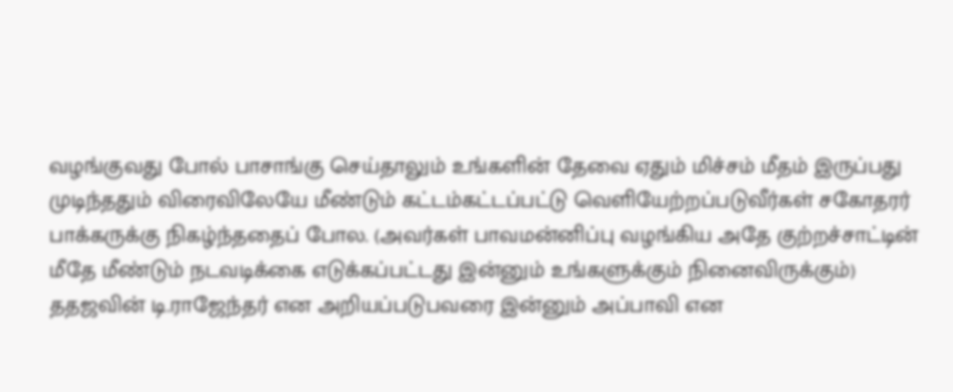வழங்குவது போல் பாசாங்கு செய்தாலும் உங்களின் தேவை ஏதும் மிச்சம் மீதம் இருப்பது முடிந்ததும் விரைவிலேயே மீண்டும் கட்டம்கட்டப்பட்டு வெளியேற்றப்படுவீர்கள் சகோதரர் பாக்கருக்கு நிகழ்ந்ததைப் போல. (அவர்கள் பாவமன்னிப்பு வழங்கிய அதே குற்றச்சாட்டின் மீதே மீண்டும் நடவடிக்கை எடுக்கப்பட்டது இன்னும் உங்களுக்கும் நினைவிருக்கும்)
ததஜவின் டி.ராஜேந்தர் என அறியப்படுபவரை இன்னும் அப்பாவி என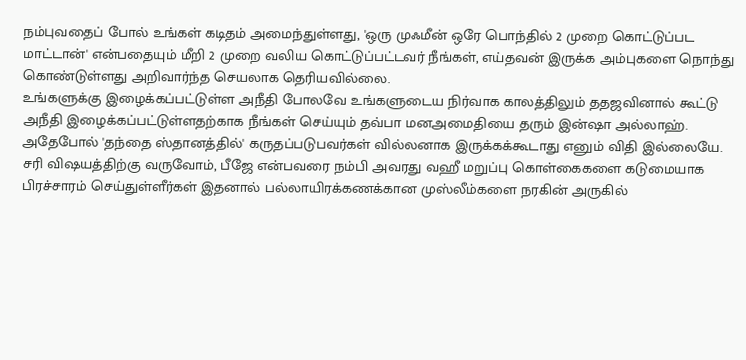நம்புவதைப் போல் உங்கள் கடிதம் அமைந்துள்ளது, 'ஒரு முஃமீன் ஒரே பொந்தில் 2 முறை கொட்டுப்பட மாட்டான்' என்பதையும் மீறி 2 முறை வலிய கொட்டுப்பட்டவர் நீங்கள், எய்தவன் இருக்க அம்புகளை நொந்து கொண்டுள்ளது அறிவார்ந்த செயலாக தெரியவில்லை.
உங்களுக்கு இழைக்கப்பட்டுள்ள அநீதி போலவே உங்களுடைய நிர்வாக காலத்திலும் ததஜவினால் கூட்டு அநீதி இழைக்கப்பட்டுள்ளதற்காக நீங்கள் செய்யும் தவ்பா மனஅமைதியை தரும் இன்ஷா அல்லாஹ். அதேபோல் 'தந்தை ஸ்தானத்தில்' கருதப்படுபவர்கள் வில்லனாக இருக்கக்கூடாது எனும் விதி இல்லையே.
சரி விஷயத்திற்கு வருவோம், பீஜே என்பவரை நம்பி அவரது வஹீ மறுப்பு கொள்கைகளை கடுமையாக பிரச்சாரம் செய்துள்ளீர்கள் இதனால் பல்லாயிரக்கணக்கான முஸ்லீம்களை நரகின் அருகில்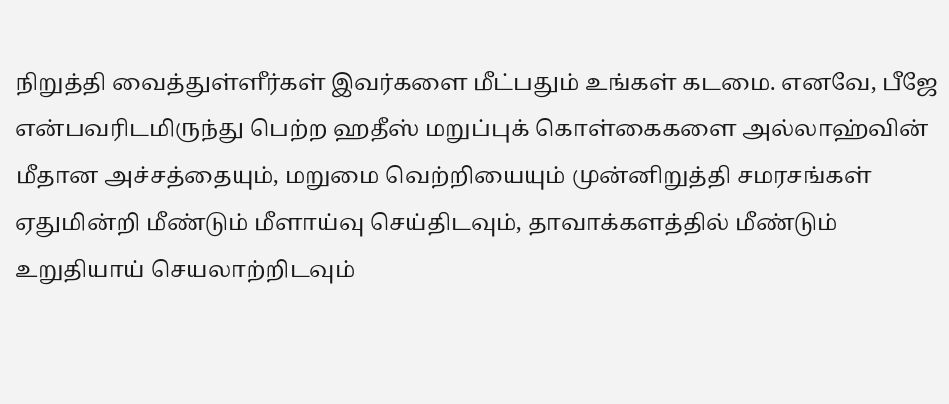நிறுத்தி வைத்துள்ளீர்கள் இவர்களை மீட்பதும் உங்கள் கடமை. எனவே, பீஜே என்பவரிடமிருந்து பெற்ற ஹதீஸ் மறுப்புக் கொள்கைகளை அல்லாஹ்வின் மீதான அச்சத்தையும், மறுமை வெற்றியையும் முன்னிறுத்தி சமரசங்கள் ஏதுமின்றி மீண்டும் மீளாய்வு செய்திடவும், தாவாக்களத்தில் மீண்டும் உறுதியாய் செயலாற்றிடவும்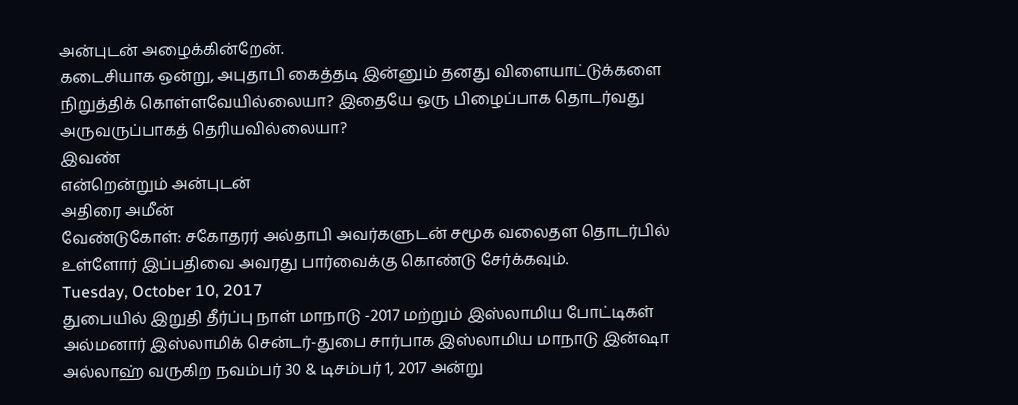அன்புடன் அழைக்கின்றேன்.
கடைசியாக ஒன்று, அபுதாபி கைத்தடி இன்னும் தனது விளையாட்டுக்களை நிறுத்திக் கொள்ளவேயில்லையா? இதையே ஒரு பிழைப்பாக தொடர்வது அருவருப்பாகத் தெரியவில்லையா?
இவண்
என்றென்றும் அன்புடன்
அதிரை அமீன்
வேண்டுகோள்: சகோதரர் அல்தாபி அவர்களுடன் சமூக வலைதள தொடர்பில் உள்ளோர் இப்பதிவை அவரது பார்வைக்கு கொண்டு சேர்க்கவும்.
Tuesday, October 10, 2017
துபையில் இறுதி தீர்ப்பு நாள் மாநாடு -2017 மற்றும் இஸ்லாமிய போட்டிகள்
அல்மனார் இஸ்லாமிக் சென்டர்-துபை சார்பாக இஸ்லாமிய மாநாடு இன்ஷா அல்லாஹ் வருகிற நவம்பர் 30 & டிசம்பர் 1, 2017 அன்று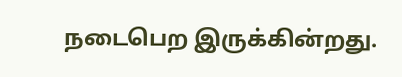நடைபெற இருக்கின்றது.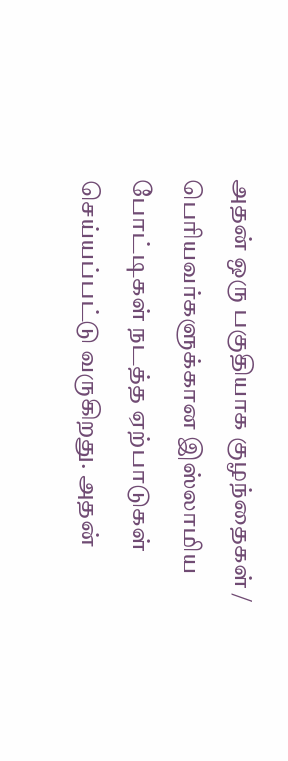அதன் ஒரு பகுதியாக குழந்தைகள் / பெரியவர்களுக்கான இஸ்லாமிய போட்டிகள் நடத்த ஏற்பாடுகள் செய்யப்பட்டு வருகிறது. அதன்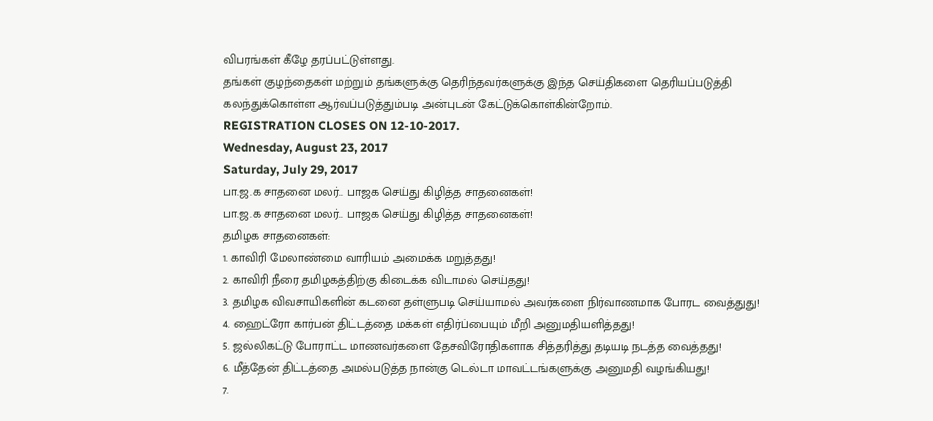விபரங்கள் கீழே தரப்பட்டுள்ளது.
தங்கள் குழந்தைகள் மற்றும் தங்களுக்கு தெரிந்தவர்களுக்கு இந்த செய்திகளை தெரியப்படுத்தி கலந்துக்கொள்ள ஆர்வப்படுத்தும்படி அன்புடன் கேட்டுக்கொள்கின்றோம்.
REGISTRATION CLOSES ON 12-10-2017.
Wednesday, August 23, 2017
Saturday, July 29, 2017
பா.ஜ.க சாதனை மலர்.. பாஜக செய்து கிழித்த சாதனைகள்!
பா.ஜ.க சாதனை மலர்.. பாஜக செய்து கிழித்த சாதனைகள்!
தமிழக சாதனைகள்:
1. காவிரி மேலாண்மை வாரியம் அமைக்க மறுத்தது!
2. காவிரி நீரை தமிழகத்திற்கு கிடைக்க விடாமல் செய்தது!
3. தமிழக விவசாயிகளின் கடனை தள்ளுபடி செய்யாமல் அவர்களை நிர்வாணமாக போரட வைத்துது!
4. ஹைட்ரோ கார்பன் திட்டத்தை மக்கள் எதிர்ப்பையும் மீறி அனுமதியளித்தது!
5. ஜல்லிகட்டு போராட்ட மாணவர்களை தேசவிரோதிகளாக சித்தரித்து தடியடி நடத்த வைத்தது!
6. மீத்தேன் திட்டத்தை அமல்படுத்த நான்கு டெல்டா மாவட்டங்களுக்கு அனுமதி வழங்கியது!
7.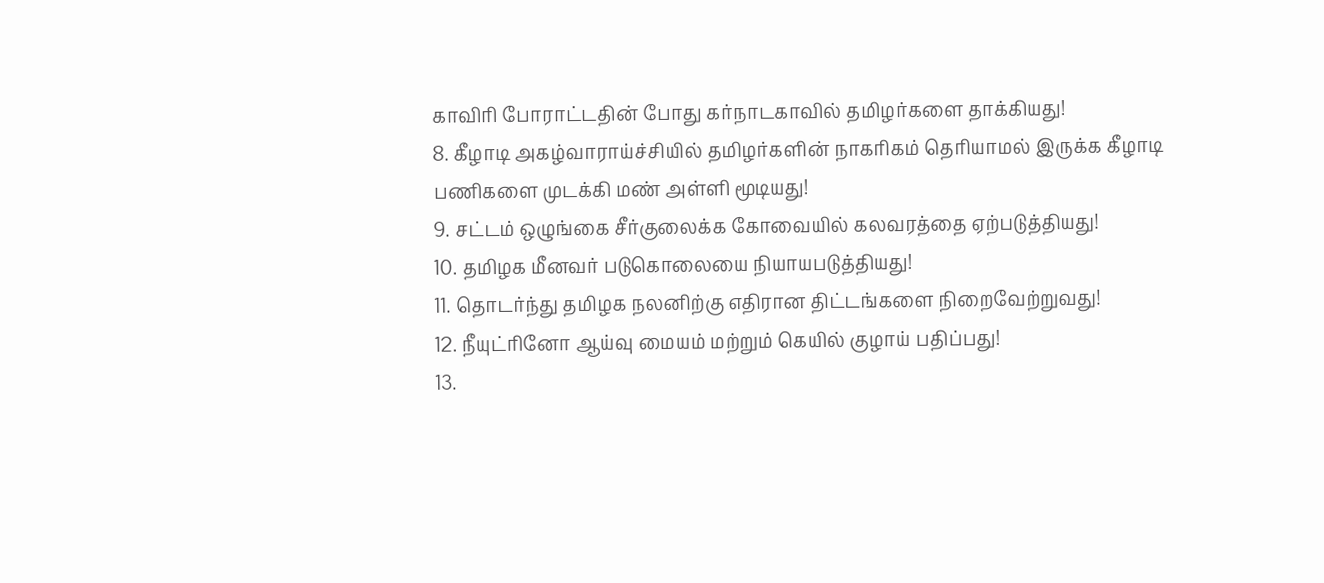காவிரி போராட்டதின் போது கர்நாடகாவில் தமிழர்களை தாக்கியது!
8. கீழாடி அகழ்வாராய்ச்சியில் தமிழர்களின் நாகரிகம் தெரியாமல் இருக்க கீழாடி பணிகளை முடக்கி மண் அள்ளி மூடியது!
9. சட்டம் ஒழுங்கை சீர்குலைக்க கோவையில் கலவரத்தை ஏற்படுத்தியது!
10. தமிழக மீனவர் படுகொலையை நியாயபடுத்தியது!
11. தொடர்ந்து தமிழக நலனிற்கு எதிரான திட்டங்களை நிறைவேற்றுவது!
12. நீயுட்ரினோ ஆய்வு மையம் மற்றும் கெயில் குழாய் பதிப்பது!
13.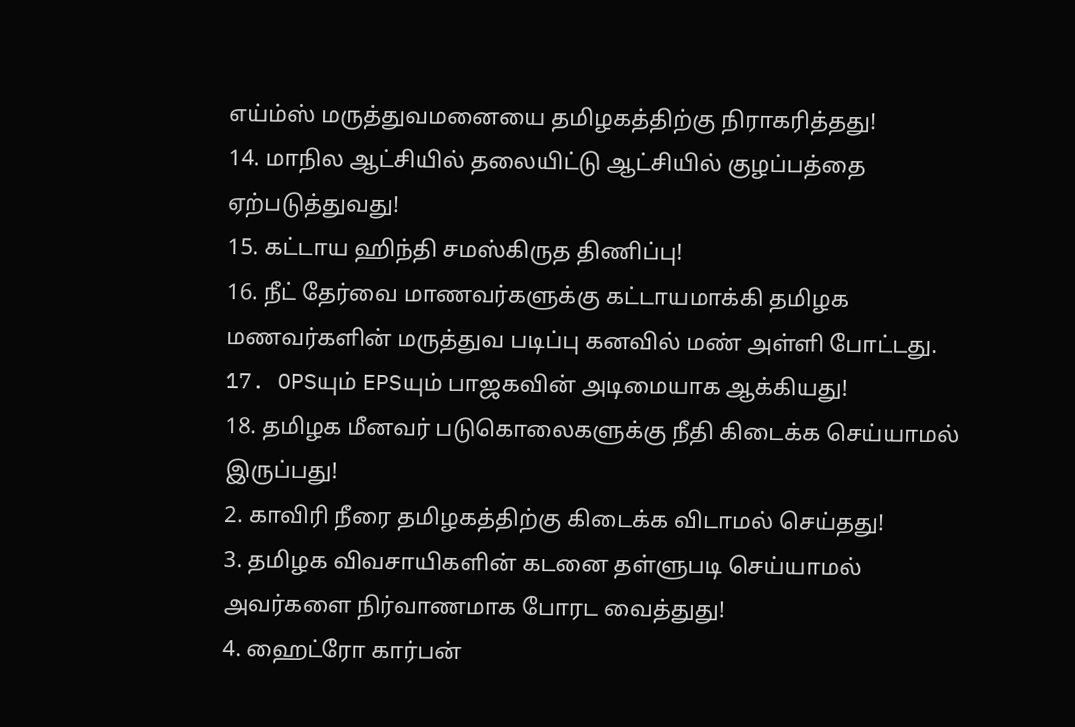எய்ம்ஸ் மருத்துவமனையை தமிழகத்திற்கு நிராகரித்தது!
14. மாநில ஆட்சியில் தலையிட்டு ஆட்சியில் குழப்பத்தை ஏற்படுத்துவது!
15. கட்டாய ஹிந்தி சமஸ்கிருத திணிப்பு!
16. நீட் தேர்வை மாணவர்களுக்கு கட்டாயமாக்கி தமிழக மணவர்களின் மருத்துவ படிப்பு கனவில் மண் அள்ளி போட்டது.
17. OPSயும் EPSயும் பாஜகவின் அடிமையாக ஆக்கியது!
18. தமிழக மீனவர் படுகொலைகளுக்கு நீதி கிடைக்க செய்யாமல் இருப்பது!
2. காவிரி நீரை தமிழகத்திற்கு கிடைக்க விடாமல் செய்தது!
3. தமிழக விவசாயிகளின் கடனை தள்ளுபடி செய்யாமல் அவர்களை நிர்வாணமாக போரட வைத்துது!
4. ஹைட்ரோ கார்பன்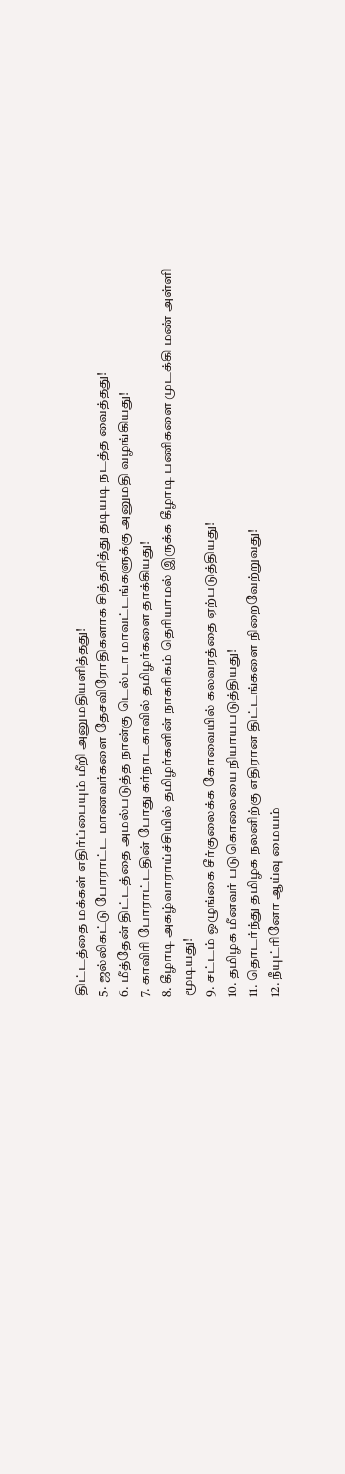திட்டத்தை மக்கள் எதிர்ப்பையும் மீறி அனுமதியளித்தது!
5. ஜல்லிகட்டு போராட்ட மாணவர்களை தேசவிரோதிகளாக சித்தரித்து தடியடி நடத்த வைத்தது!
6. மீத்தேன் திட்டத்தை அமல்படுத்த நான்கு டெல்டா மாவட்டங்களுக்கு அனுமதி வழங்கியது!
7. காவிரி போராட்டதின் போது கர்நாடகாவில் தமிழர்களை தாக்கியது!
8. கீழாடி அகழ்வாராய்ச்சியில் தமிழர்களின் நாகரிகம் தெரியாமல் இருக்க கீழாடி பணிகளை முடக்கி மண் அள்ளி மூடியது!
9. சட்டம் ஒழுங்கை சீர்குலைக்க கோவையில் கலவரத்தை ஏற்படுத்தியது!
10. தமிழக மீனவர் படுகொலையை நியாயபடுத்தியது!
11. தொடர்ந்து தமிழக நலனிற்கு எதிரான திட்டங்களை நிறைவேற்றுவது!
12. நீயுட்ரினோ ஆய்வு மையம்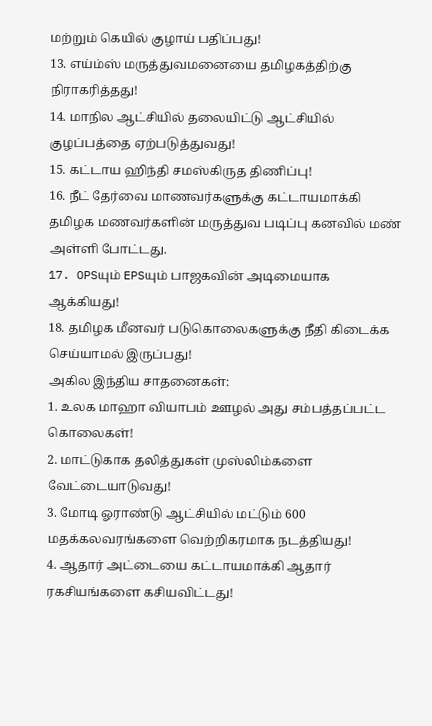மற்றும் கெயில் குழாய் பதிப்பது!
13. எய்ம்ஸ் மருத்துவமனையை தமிழகத்திற்கு நிராகரித்தது!
14. மாநில ஆட்சியில் தலையிட்டு ஆட்சியில் குழப்பத்தை ஏற்படுத்துவது!
15. கட்டாய ஹிந்தி சமஸ்கிருத திணிப்பு!
16. நீட் தேர்வை மாணவர்களுக்கு கட்டாயமாக்கி தமிழக மணவர்களின் மருத்துவ படிப்பு கனவில் மண் அள்ளி போட்டது.
17. OPSயும் EPSயும் பாஜகவின் அடிமையாக ஆக்கியது!
18. தமிழக மீனவர் படுகொலைகளுக்கு நீதி கிடைக்க செய்யாமல் இருப்பது!
அகில இந்திய சாதனைகள்:
1. உலக மாஹா வியாபம் ஊழல் அது சம்பத்தப்பட்ட கொலைகள்!
2. மாட்டுகாக தலித்துகள் முஸ்லிம்களை வேட்டையாடுவது!
3. மோடி ஓராண்டு ஆட்சியில் மட்டும் 600 மதக்கலவரங்களை வெற்றிகரமாக நடத்தியது!
4. ஆதார் அட்டையை கட்டாயமாக்கி ஆதார் ரகசியங்களை கசியவிட்டது!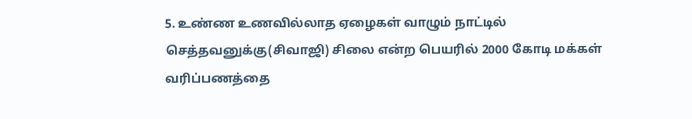5. உண்ண உணவில்லாத ஏழைகள் வாழும் நாட்டில் செத்தவனுக்கு(சிவாஜி) சிலை என்ற பெயரில் 2000 கோடி மக்கள் வரிப்பணத்தை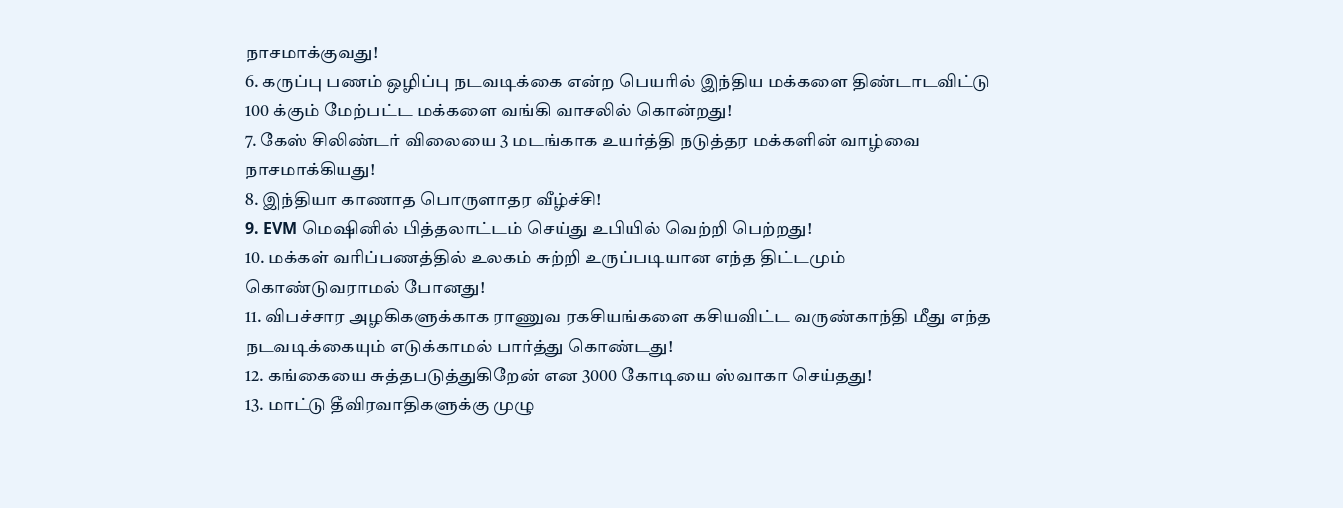நாசமாக்குவது!
6. கருப்பு பணம் ஒழிப்பு நடவடிக்கை என்ற பெயரில் இந்திய மக்களை திண்டாடவிட்டு 100 க்கும் மேற்பட்ட மக்களை வங்கி வாசலில் கொன்றது!
7. கேஸ் சிலிண்டர் விலையை 3 மடங்காக உயர்த்தி நடுத்தர மக்களின் வாழ்வை நாசமாக்கியது!
8. இந்தியா காணாத பொருளாதர வீழ்ச்சி!
9. EVM மெஷினில் பித்தலாட்டம் செய்து உபியில் வெற்றி பெற்றது!
10. மக்கள் வரிப்பணத்தில் உலகம் சுற்றி உருப்படியான எந்த திட்டமும் கொண்டுவராமல் போனது!
11. விபச்சார அழகிகளுக்காக ராணுவ ரகசியங்களை கசியவிட்ட வருண்காந்தி மீது எந்த நடவடிக்கையும் எடுக்காமல் பார்த்து கொண்டது!
12. கங்கையை சுத்தபடுத்துகிறேன் என 3000 கோடியை ஸ்வாகா செய்தது!
13. மாட்டு தீவிரவாதிகளுக்கு முழு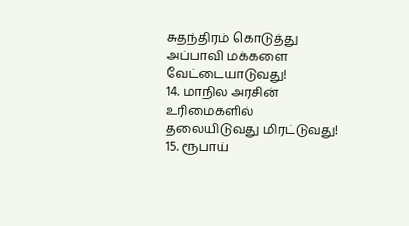சுதந்திரம் கொடுத்து அப்பாவி மக்களை வேட்டையாடுவது!
14. மாநில அரசின் உரிமைகளில் தலையிடுவது மிரட்டுவது!
15. ரூபாய்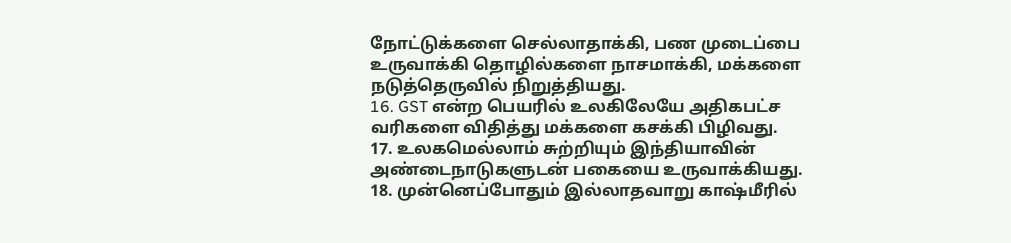நோட்டுக்களை செல்லாதாக்கி, பண முடைப்பை உருவாக்கி தொழில்களை நாசமாக்கி, மக்களை நடுத்தெருவில் நிறுத்தியது.
16. GST என்ற பெயரில் உலகிலேயே அதிகபட்ச வரிகளை விதித்து மக்களை கசக்கி பிழிவது.
17. உலகமெல்லாம் சுற்றியும் இந்தியாவின் அண்டைநாடுகளுடன் பகையை உருவாக்கியது.
18. முன்னெப்போதும் இல்லாதவாறு காஷ்மீரில்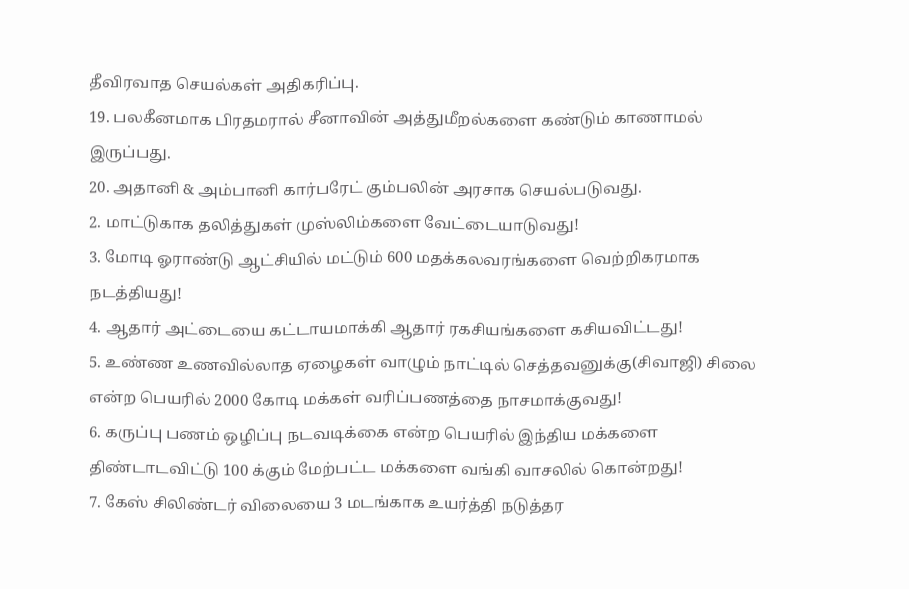தீவிரவாத செயல்கள் அதிகரிப்பு.
19. பலகீனமாக பிரதமரால் சீனாவின் அத்துமீறல்களை கண்டும் காணாமல் இருப்பது.
20. அதானி & அம்பானி கார்பரேட் கும்பலின் அரசாக செயல்படுவது.
2. மாட்டுகாக தலித்துகள் முஸ்லிம்களை வேட்டையாடுவது!
3. மோடி ஓராண்டு ஆட்சியில் மட்டும் 600 மதக்கலவரங்களை வெற்றிகரமாக நடத்தியது!
4. ஆதார் அட்டையை கட்டாயமாக்கி ஆதார் ரகசியங்களை கசியவிட்டது!
5. உண்ண உணவில்லாத ஏழைகள் வாழும் நாட்டில் செத்தவனுக்கு(சிவாஜி) சிலை என்ற பெயரில் 2000 கோடி மக்கள் வரிப்பணத்தை நாசமாக்குவது!
6. கருப்பு பணம் ஒழிப்பு நடவடிக்கை என்ற பெயரில் இந்திய மக்களை திண்டாடவிட்டு 100 க்கும் மேற்பட்ட மக்களை வங்கி வாசலில் கொன்றது!
7. கேஸ் சிலிண்டர் விலையை 3 மடங்காக உயர்த்தி நடுத்தர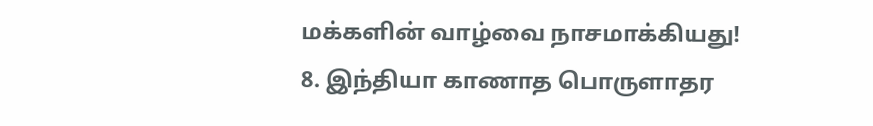மக்களின் வாழ்வை நாசமாக்கியது!
8. இந்தியா காணாத பொருளாதர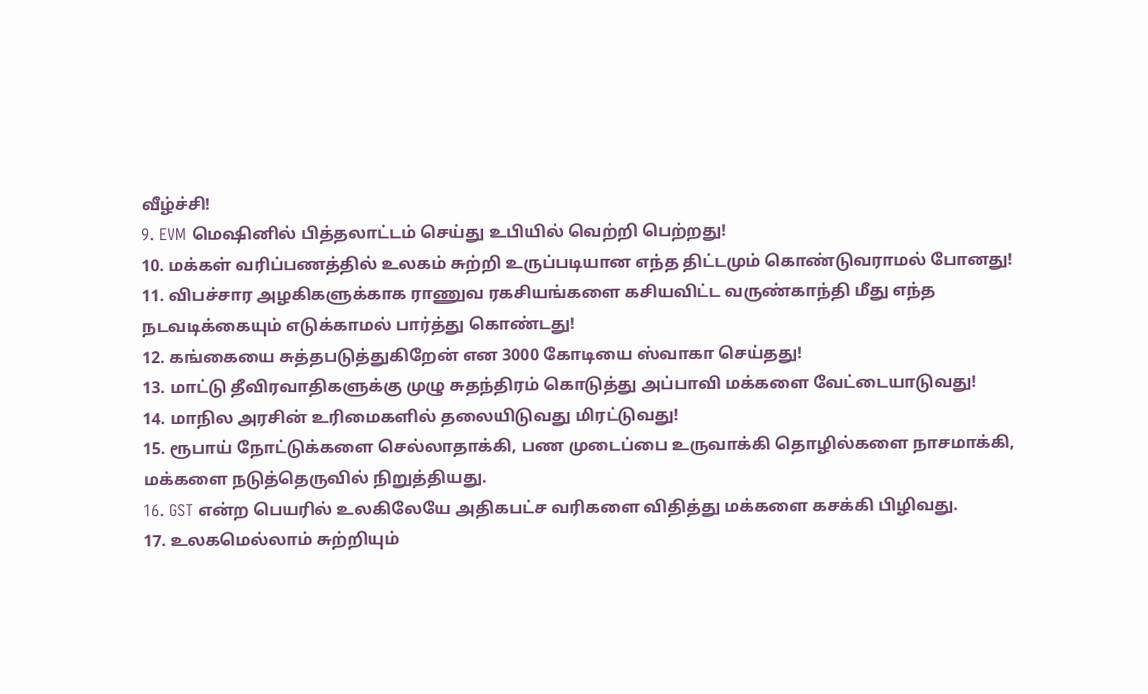வீழ்ச்சி!
9. EVM மெஷினில் பித்தலாட்டம் செய்து உபியில் வெற்றி பெற்றது!
10. மக்கள் வரிப்பணத்தில் உலகம் சுற்றி உருப்படியான எந்த திட்டமும் கொண்டுவராமல் போனது!
11. விபச்சார அழகிகளுக்காக ராணுவ ரகசியங்களை கசியவிட்ட வருண்காந்தி மீது எந்த நடவடிக்கையும் எடுக்காமல் பார்த்து கொண்டது!
12. கங்கையை சுத்தபடுத்துகிறேன் என 3000 கோடியை ஸ்வாகா செய்தது!
13. மாட்டு தீவிரவாதிகளுக்கு முழு சுதந்திரம் கொடுத்து அப்பாவி மக்களை வேட்டையாடுவது!
14. மாநில அரசின் உரிமைகளில் தலையிடுவது மிரட்டுவது!
15. ரூபாய் நோட்டுக்களை செல்லாதாக்கி, பண முடைப்பை உருவாக்கி தொழில்களை நாசமாக்கி, மக்களை நடுத்தெருவில் நிறுத்தியது.
16. GST என்ற பெயரில் உலகிலேயே அதிகபட்ச வரிகளை விதித்து மக்களை கசக்கி பிழிவது.
17. உலகமெல்லாம் சுற்றியும்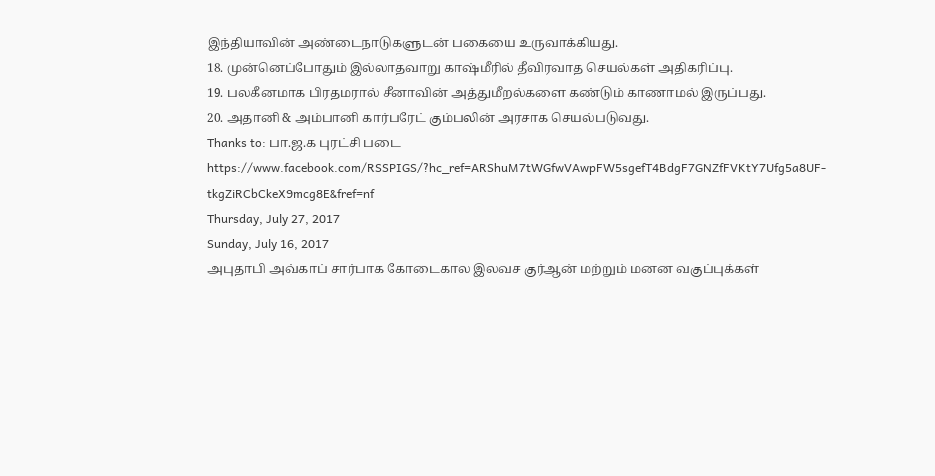இந்தியாவின் அண்டைநாடுகளுடன் பகையை உருவாக்கியது.
18. முன்னெப்போதும் இல்லாதவாறு காஷ்மீரில் தீவிரவாத செயல்கள் அதிகரிப்பு.
19. பலகீனமாக பிரதமரால் சீனாவின் அத்துமீறல்களை கண்டும் காணாமல் இருப்பது.
20. அதானி & அம்பானி கார்பரேட் கும்பலின் அரசாக செயல்படுவது.
Thanks to: பா.ஜ.க புரட்சி படை
https://www.facebook.com/RSSPIGS/?hc_ref=ARShuM7tWGfwVAwpFW5sgefT4BdgF7GNZfFVKtY7Ufg5a8UF-tkgZiRCbCkeX9mcg8E&fref=nf
Thursday, July 27, 2017
Sunday, July 16, 2017
அபுதாபி அவ்காப் சார்பாக கோடைகால இலவச குர்ஆன் மற்றும் மனன வகுப்புக்கள்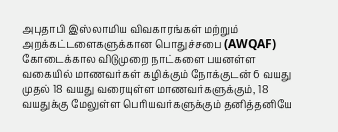அபுதாபி இஸ்லாமிய விவகாரங்கள் மற்றும் அறக்கட்டளைகளுக்கான பொதுச்சபை (AWQAF) கோடைக்கால விடுமுறை நாட்களை பயனள்ள வகையில் மாணவர்கள் கழிக்கும் நோக்குடன் 6 வயது முதல் 18 வயது வரையுள்ள மாணவர்களுக்கும், 18 வயதுக்கு மேலுள்ள பெரியவர்களுக்கும் தனித்தனியே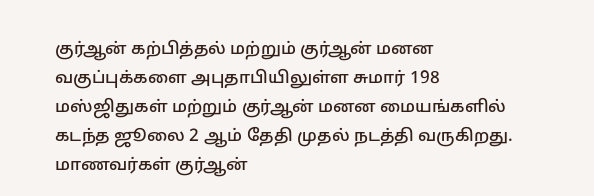குர்ஆன் கற்பித்தல் மற்றும் குர்ஆன் மனன வகுப்புக்களை அபுதாபியிலுள்ள சுமார் 198 மஸ்ஜிதுகள் மற்றும் குர்ஆன் மனன மையங்களில் கடந்த ஜூலை 2 ஆம் தேதி முதல் நடத்தி வருகிறது.
மாணவர்கள் குர்ஆன்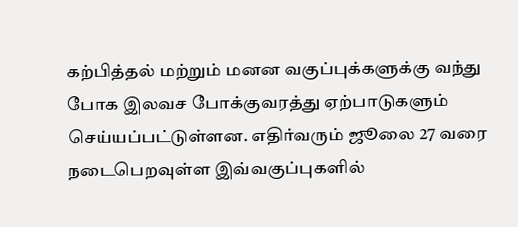கற்பித்தல் மற்றும் மனன வகுப்புக்களுக்கு வந்து போக இலவச போக்குவரத்து ஏற்பாடுகளும் செய்யப்பட்டுள்ளன. எதிர்வரும் ஜூலை 27 வரை நடைபெறவுள்ள இவ்வகுப்புகளில்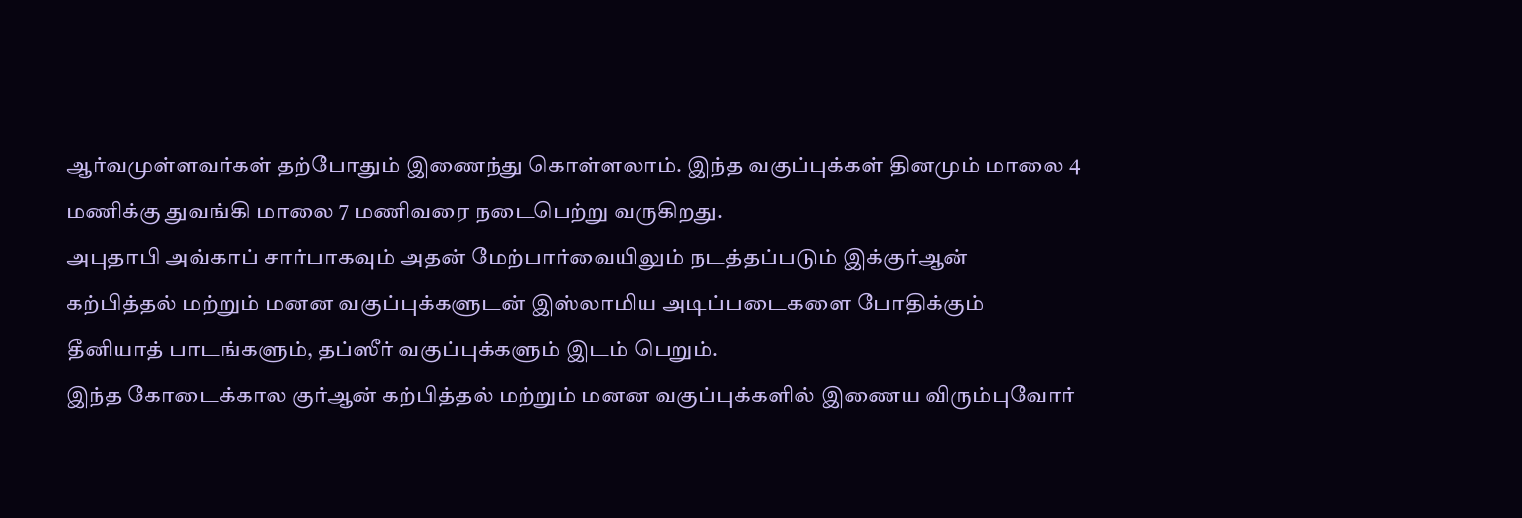ஆர்வமுள்ளவர்கள் தற்போதும் இணைந்து கொள்ளலாம். இந்த வகுப்புக்கள் தினமும் மாலை 4 மணிக்கு துவங்கி மாலை 7 மணிவரை நடைபெற்று வருகிறது.
அபுதாபி அவ்காப் சார்பாகவும் அதன் மேற்பார்வையிலும் நடத்தப்படும் இக்குர்ஆன் கற்பித்தல் மற்றும் மனன வகுப்புக்களுடன் இஸ்லாமிய அடிப்படைகளை போதிக்கும் தீனியாத் பாடங்களும், தப்ஸீர் வகுப்புக்களும் இடம் பெறும்.
இந்த கோடைக்கால குர்ஆன் கற்பித்தல் மற்றும் மனன வகுப்புக்களில் இணைய விரும்புவோர்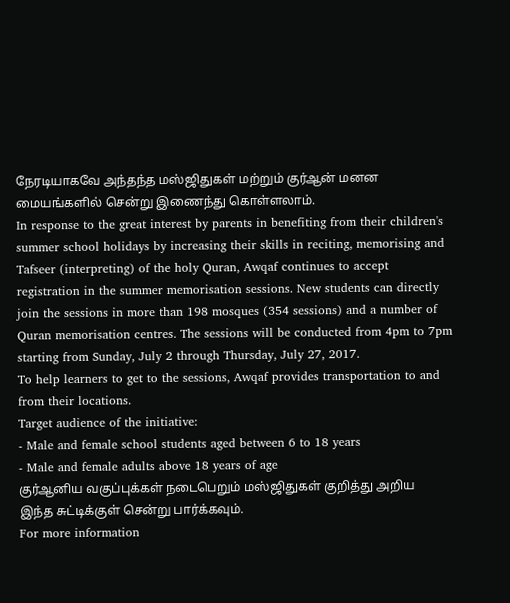நேரடியாகவே அந்தந்த மஸ்ஜிதுகள் மற்றும் குர்ஆன் மனன மையங்களில் சென்று இணைந்து கொள்ளலாம்.
In response to the great interest by parents in benefiting from their children's summer school holidays by increasing their skills in reciting, memorising and Tafseer (interpreting) of the holy Quran, Awqaf continues to accept registration in the summer memorisation sessions. New students can directly join the sessions in more than 198 mosques (354 sessions) and a number of Quran memorisation centres. The sessions will be conducted from 4pm to 7pm starting from Sunday, July 2 through Thursday, July 27, 2017.
To help learners to get to the sessions, Awqaf provides transportation to and from their locations.
Target audience of the initiative:
- Male and female school students aged between 6 to 18 years
- Male and female adults above 18 years of age
குர்ஆனிய வகுப்புக்கள் நடைபெறும் மஸ்ஜிதுகள் குறித்து அறிய இந்த சுட்டிக்குள் சென்று பார்க்கவும்.
For more information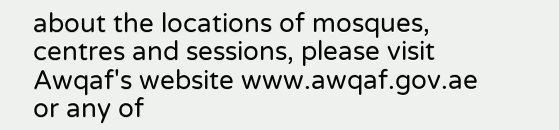about the locations of mosques, centres and sessions, please visit Awqaf's website www.awqaf.gov.ae or any of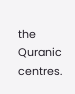the Quranic centres.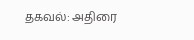தகவல்: அதிரை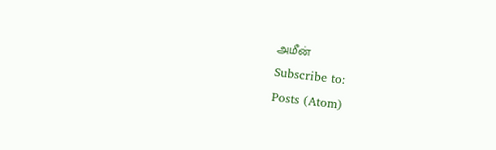அமீன்
Subscribe to:
Posts (Atom)